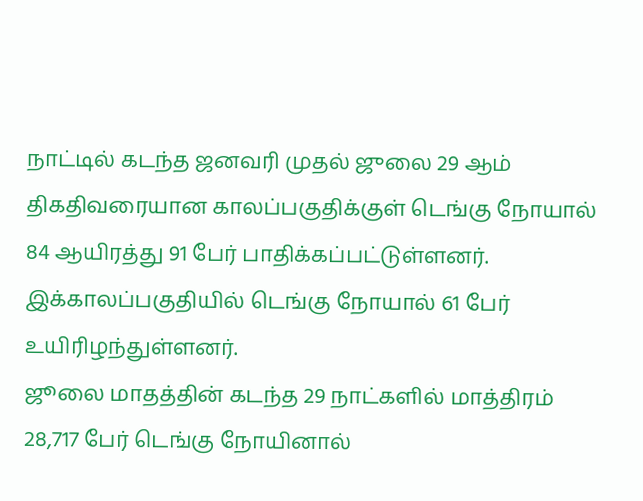நாட்டில் கடந்த ஜனவரி முதல் ஜுலை 29 ஆம் திகதிவரையான காலப்பகுதிக்குள் டெங்கு நோயால் 84 ஆயிரத்து 91 பேர் பாதிக்கப்பட்டுள்ளனர். இக்காலப்பகுதியில் டெங்கு நோயால் 61 பேர் உயிரிழந்துள்ளனர்.
ஜூலை மாதத்தின் கடந்த 29 நாட்களில் மாத்திரம் 28,717 பேர் டெங்கு நோயினால்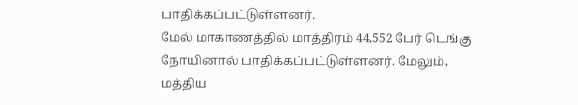பாதிக்கப்பட்டுள்ளனர்.
மேல் மாகாணத்தில் மாத்திரம் 44,552 பேர் டெங்கு நோயினால் பாதிக்கப்பட்டுள்ளனர். மேலும், மத்திய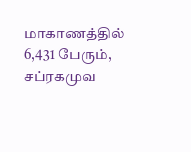மாகாணத்தில் 6,431 பேரும், சப்ரகமுவ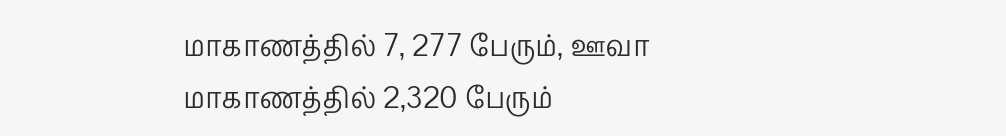மாகாணத்தில் 7, 277 பேரும், ஊவா மாகாணத்தில் 2,320 பேரும்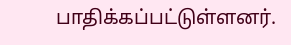பாதிக்கப்பட்டுள்ளனர்.